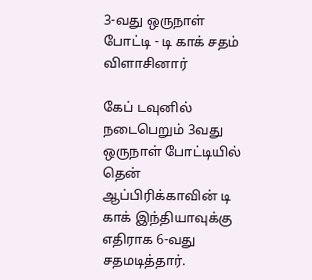3-வது ஒருநாள் போட்டி - டி காக் சதம் விளாசினார்

கேப் டவுனில் நடைபெறும் 3வது ஒருநாள் போட்டியில் தென் ஆப்பிரிக்காவின் டி காக் இந்தியாவுக்கு எதிராக 6-வது சதமடித்தார்.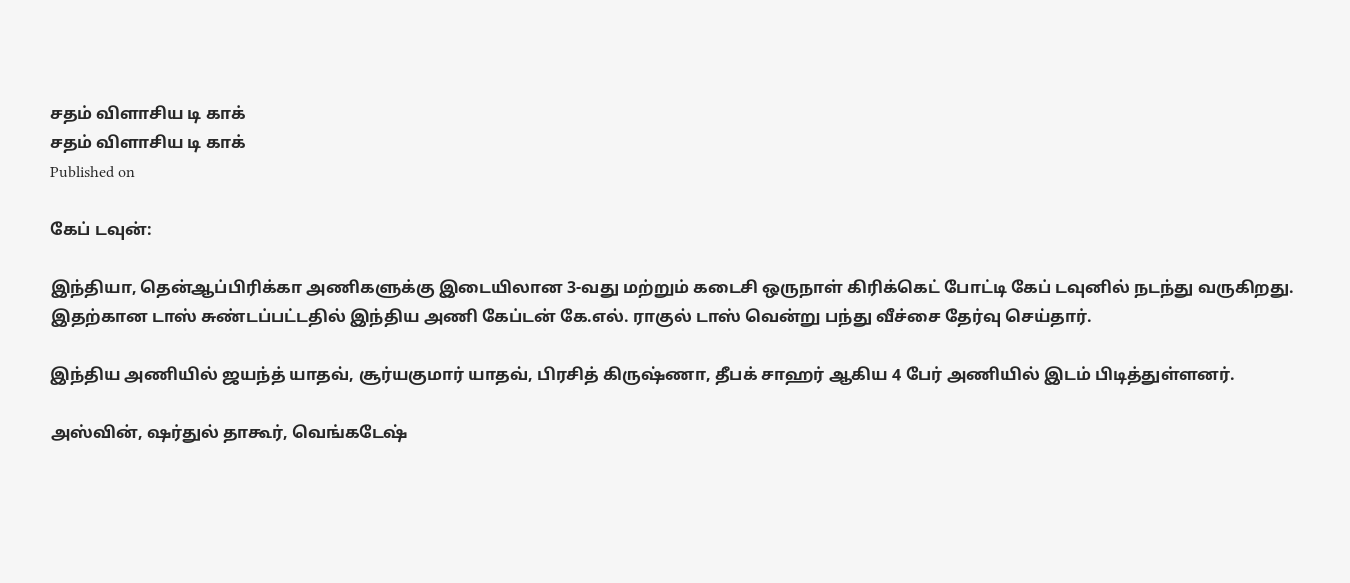சதம் விளாசிய டி காக்
சதம் விளாசிய டி காக்
Published on

கேப் டவுன்:

இந்தியா, தென்ஆப்பிரிக்கா அணிகளுக்கு இடையிலான 3-வது மற்றும் கடைசி ஒருநாள் கிரிக்கெட் போட்டி கேப் டவுனில் நடந்து வருகிறது. இதற்கான டாஸ் சுண்டப்பட்டதில் இந்திய அணி கேப்டன் கே.எல். ராகுல் டாஸ் வென்று பந்து வீச்சை தேர்வு செய்தார்.

இந்திய அணியில் ஜயந்த் யாதவ், சூர்யகுமார் யாதவ், பிரசித் கிருஷ்ணா, தீபக் சாஹர் ஆகிய 4 பேர் அணியில் இடம் பிடித்துள்ளனர்.

அஸ்வின், ஷர்துல் தாகூர், வெங்கடேஷ்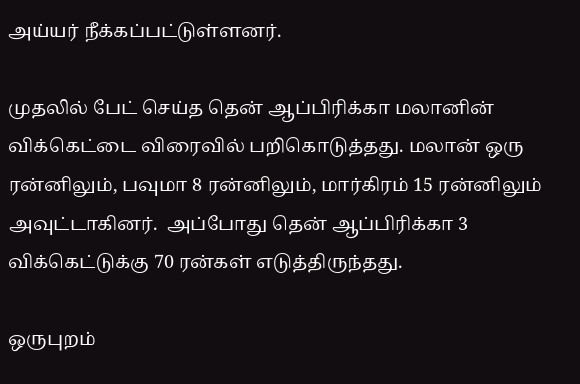அய்யர் நீக்கப்பட்டுள்ளனர்.

முதலில் பேட் செய்த தென் ஆப்பிரிக்கா மலானின் விக்கெட்டை விரைவில் பறிகொடுத்தது. மலான் ஒரு ரன்னிலும், பவுமா 8 ரன்னிலும், மார்கிரம் 15 ரன்னிலும் அவுட்டாகினர்.  அப்போது தென் ஆப்பிரிக்கா 3 விக்கெட்டுக்கு 70 ரன்கள் எடுத்திருந்தது.

ஒருபுறம்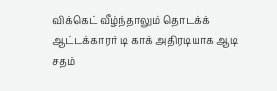விக்கெட் வீழ்ந்தாலும் தொடக்க் ஆட்டக்காரர் டி காக் அதிரடியாக ஆடி சதம்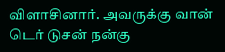விளாசினார். அவருக்கு வான் டெர் டுசன் நன்கு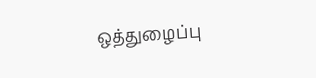ஒத்துழைப்பு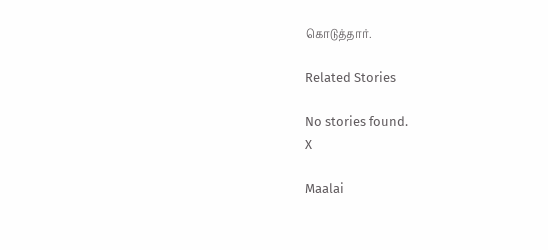கொடுத்தார்.

Related Stories

No stories found.
X

Maalai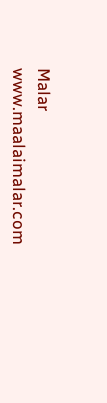Malar
www.maalaimalar.com